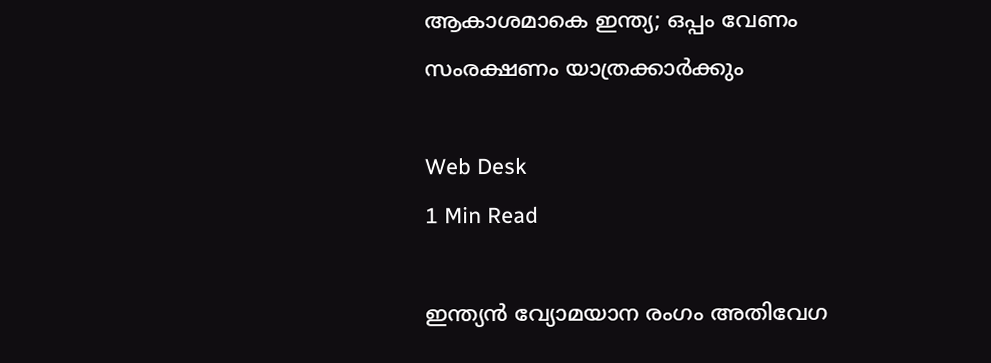ആകാശമാകെ ഇന്ത്യ; ഒപ്പം വേണം സംരക്ഷണം യാത്രക്കാര്‍ക്കും

Web Desk
1 Min Read

ഇന്ത്യന്‍ വ്യോമയാന രംഗം അതിവേഗ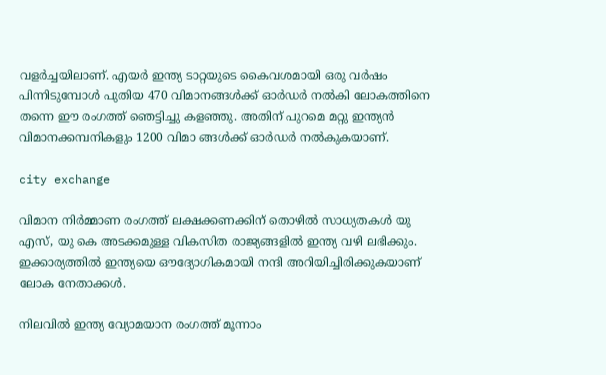വളര്‍ച്ചയിലാണ്. എയര്‍ ഇന്ത്യ ടാറ്റയുടെ കൈവശമായി ഒരു വര്‍ഷം പിന്നിടുമ്പോള്‍ പുതിയ 470 വിമാനങ്ങള്‍ക്ക് ഓര്‍ഡര്‍ നല്‍കി ലോകത്തിനെ തന്നെ ഈ രംഗത്ത് ഞെട്ടിച്ചു കളഞ്ഞു. അതിന് പുറമെ മറ്റു ഇന്ത്യന്‍ വിമാനക്കമ്പനികളും 1200 വിമാ ങ്ങള്‍ക്ക് ഓര്‍ഡര്‍ നല്‍കുകയാണ്.

city exchange

വിമാന നിര്‍മ്മാണ രംഗത്ത് ലക്ഷക്കണക്കിന് തൊഴില്‍ സാധ്യതകള്‍ യു എസ്, യു കെ അടക്കമുള്ള വികസിത രാജ്യങ്ങളില്‍ ഇന്ത്യ വഴി ലഭിക്കും. ഇക്കാര്യത്തില്‍ ഇന്ത്യയെ ഔദ്യോഗികമായി നന്ദി അറിയിച്ചിരിക്കുകയാണ് ലോക നേതാക്കള്‍.

നിലവില്‍ ഇന്ത്യ വ്യോമയാന രംഗത്ത് മൂന്നാം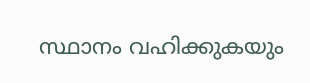സ്ഥാനം വഹിക്കുകയും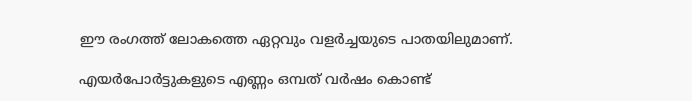ഈ രംഗത്ത് ലോകത്തെ ഏറ്റവും വളര്‍ച്ചയുടെ പാതയിലുമാണ്.

എയര്‍പോര്‍ട്ടുകളുടെ എണ്ണം ഒമ്പത് വര്‍ഷം കൊണ്ട്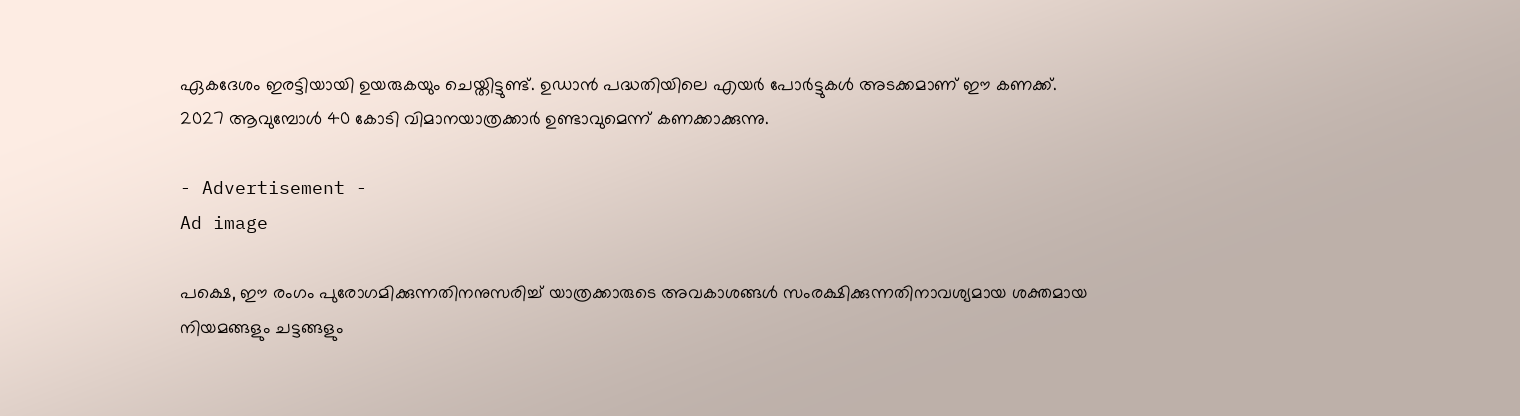ഏകദേശം ഇരട്ടിയായി ഉയരുകയും ചെയ്തിട്ടുണ്ട്. ഉഡാന്‍ പദ്ധതിയിലെ എയര്‍ പോര്‍ട്ടുകള്‍ അടക്കമാണ് ഈ കണക്ക്.
2027 ആവുമ്പോള്‍ 40 കോടി വിമാനയാത്രക്കാര്‍ ഉണ്ടാവുമെന്ന് കണക്കാക്കുന്നു.

- Advertisement -
Ad image

പക്ഷെ, ഈ രംഗം പുരോഗമിക്കുന്നതിനനുസരിച്ച് യാത്രക്കാരുടെ അവകാശങ്ങള്‍ സംരക്ഷിക്കുന്നതിനാവശ്യമായ ശക്തമായ നിയമങ്ങളും ചട്ടങ്ങളും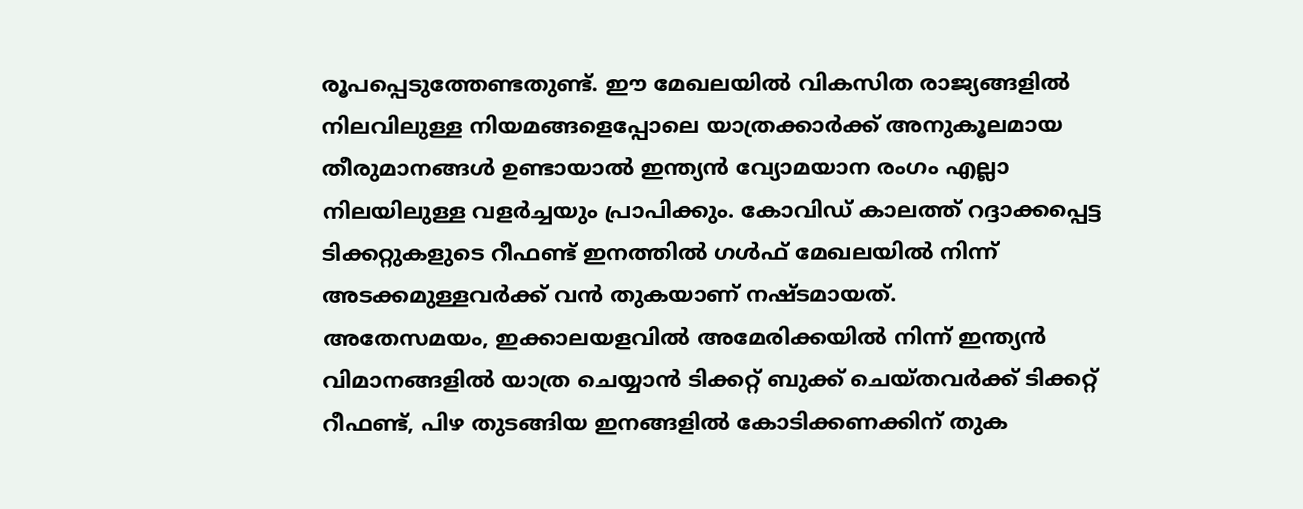രൂപപ്പെടുത്തേണ്ടതുണ്ട്. ഈ മേഖലയില്‍ വികസിത രാജ്യങ്ങളില്‍ നിലവിലുള്ള നിയമങ്ങളെപ്പോലെ യാത്രക്കാര്‍ക്ക് അനുകൂലമായ തീരുമാനങ്ങള്‍ ഉണ്ടായാല്‍ ഇന്ത്യന്‍ വ്യോമയാന രംഗം എല്ലാ നിലയിലുള്ള വളര്‍ച്ചയും പ്രാപിക്കും. കോവിഡ് കാലത്ത് റദ്ദാക്കപ്പെട്ട ടിക്കറ്റുകളുടെ റീഫണ്ട് ഇനത്തില്‍ ഗള്‍ഫ് മേഖലയില്‍ നിന്ന് അടക്കമുള്ളവര്‍ക്ക് വന്‍ തുകയാണ് നഷ്ടമായത്.
അതേസമയം, ഇക്കാലയളവില്‍ അമേരിക്കയില്‍ നിന്ന് ഇന്ത്യന്‍ വിമാനങ്ങളില്‍ യാത്ര ചെയ്യാന്‍ ടിക്കറ്റ് ബുക്ക് ചെയ്തവര്‍ക്ക് ടിക്കറ്റ് റീഫണ്ട്, പിഴ തുടങ്ങിയ ഇനങ്ങളില്‍ കോടിക്കണക്കിന് തുക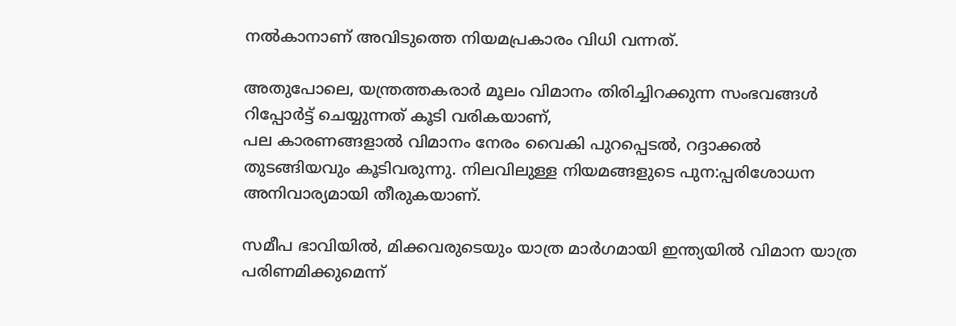നല്‍കാനാണ് അവിടുത്തെ നിയമപ്രകാരം വിധി വന്നത്.

അതുപോലെ, യന്ത്രത്തകരാര്‍ മൂലം വിമാനം തിരിച്ചിറക്കുന്ന സംഭവങ്ങള്‍ റിപ്പോര്‍ട്ട് ചെയ്യുന്നത് കൂടി വരികയാണ്,
പല കാരണങ്ങളാല്‍ വിമാനം നേരം വൈകി പുറപ്പെടല്‍, റദ്ദാക്കല്‍ തുടങ്ങിയവും കൂടിവരുന്നു. നിലവിലുള്ള നിയമങ്ങളുടെ പുന:പ്പരിശോധന അനിവാര്യമായി തീരുകയാണ്.

സമീപ ഭാവിയില്‍, മിക്കവരുടെയും യാത്ര മാര്‍ഗമായി ഇന്ത്യയില്‍ വിമാന യാത്ര പരിണമിക്കുമെന്ന്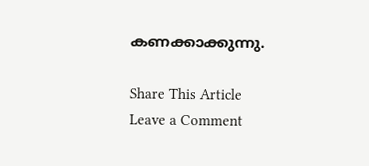കണക്കാക്കുന്നു.

Share This Article
Leave a Comment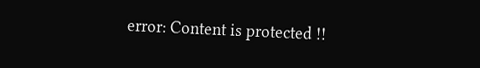error: Content is protected !!